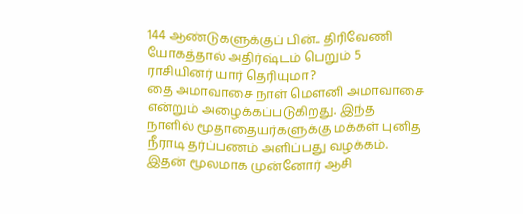144 ஆண்டுகளுக்குப் பின்.. திரிவேணி யோகத்தால் அதிர்ஷ்டம் பெறும் 5 ராசியினர் யார் தெரியுமா?
தை அமாவாசை நாள் மெளனி அமாவாசை என்றும் அழைக்கப்படுகிறது. இந்த நாளில் மூதாதையர்களுக்கு மக்கள் புனித நீராடி தர்ப்பணம் அளிப்பது வழக்கம். இதன் மூலமாக முன்னோர் ஆசி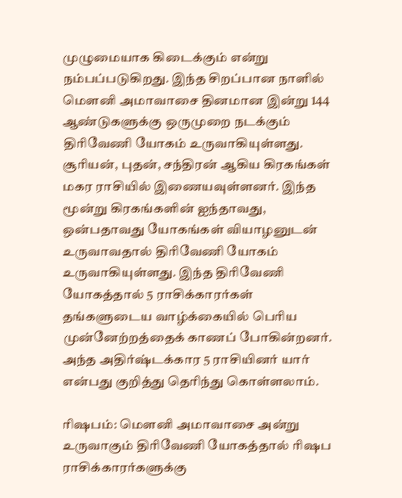முழுமையாக கிடைக்கும் என்று நம்பப்படுகிறது. இந்த சிறப்பான நாளில் மெளனி அமாவாசை தினமான இன்று 144 ஆண்டுகளுக்கு ஒருமுறை நடக்கும் திரிவேணி யோகம் உருவாகியுள்ளது.
சூரியன், புதன், சந்திரன் ஆகிய கிரகங்கள் மகர ராசியில் இணையவுள்ளனர். இந்த மூன்று கிரகங்களின் ஐந்தாவது, ஒன்பதாவது யோகங்கள் வியாழனுடன் உருவாவதால் திரிவேணி யோகம் உருவாகியுள்ளது. இந்த திரிவேணி யோகத்தால் 5 ராசிக்காரர்கள் தங்களுடைய வாழ்க்கையில் பெரிய முன்னேற்றத்தைக் காணப் போகின்றனர். அந்த அதிர்ஷ்டக்கார 5 ராசியினர் யார் என்பது குறித்து தெரிந்து கொள்ளலாம்.

ரிஷபம்: மௌனி அமாவாசை அன்று உருவாகும் திரிவேணி யோகத்தால் ரிஷப ராசிக்காரர்களுக்கு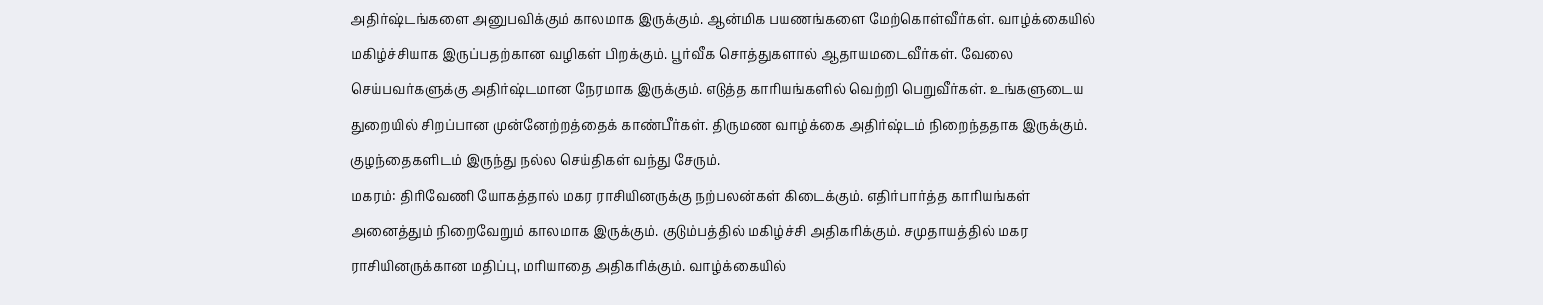அதிர்ஷ்டங்களை அனுபவிக்கும் காலமாக இருக்கும். ஆன்மிக பயணங்களை மேற்கொள்வீர்கள். வாழ்க்கையில் மகிழ்ச்சியாக இருப்பதற்கான வழிகள் பிறக்கும். பூர்வீக சொத்துகளால் ஆதாயமடைவீர்கள். வேலை செய்பவர்களுக்கு அதிர்ஷ்டமான நேரமாக இருக்கும். எடுத்த காரியங்களில் வெற்றி பெறுவீர்கள். உங்களுடைய துறையில் சிறப்பான முன்னேற்றத்தைக் காண்பீர்கள். திருமண வாழ்க்கை அதிர்ஷ்டம் நிறைந்ததாக இருக்கும். குழந்தைகளிடம் இருந்து நல்ல செய்திகள் வந்து சேரும்.
மகரம்: திரிவேணி யோகத்தால் மகர ராசியினருக்கு நற்பலன்கள் கிடைக்கும். எதிர்பார்த்த காரியங்கள் அனைத்தும் நிறைவேறும் காலமாக இருக்கும். குடும்பத்தில் மகிழ்ச்சி அதிகரிக்கும். சமுதாயத்தில் மகர ராசியினருக்கான மதிப்பு, மரியாதை அதிகரிக்கும். வாழ்க்கையில்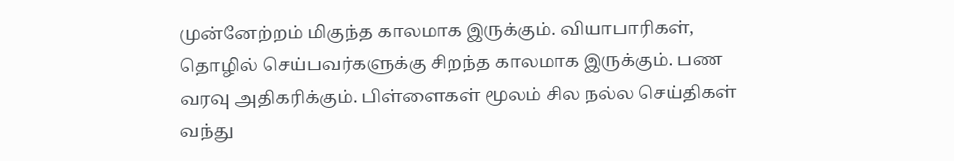முன்னேற்றம் மிகுந்த காலமாக இருக்கும். வியாபாரிகள், தொழில் செய்பவர்களுக்கு சிறந்த காலமாக இருக்கும். பண வரவு அதிகரிக்கும். பிள்ளைகள் மூலம் சில நல்ல செய்திகள் வந்து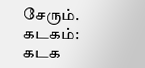சேரும்.
கடகம்: கடக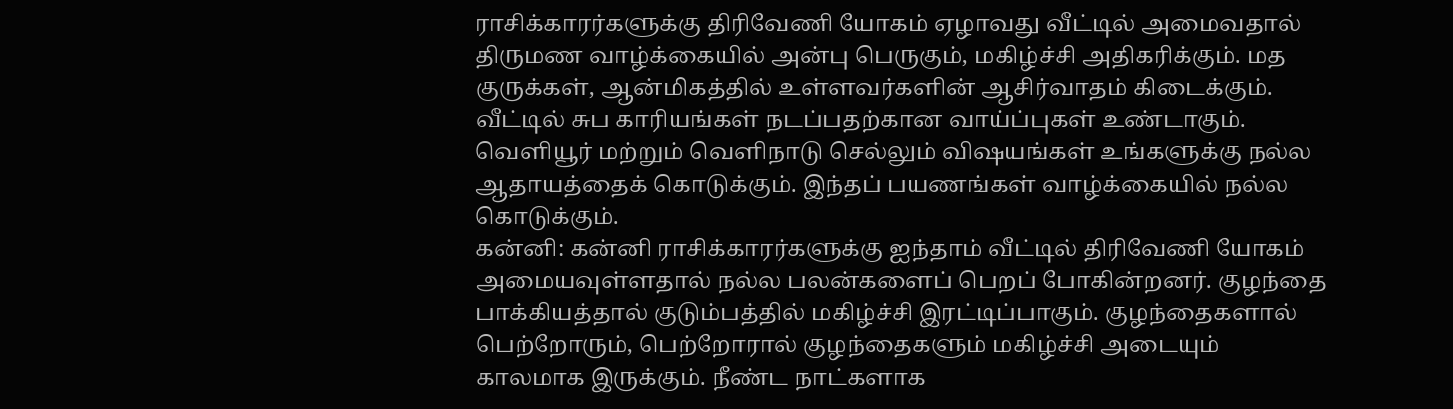ராசிக்காரர்களுக்கு திரிவேணி யோகம் ஏழாவது வீட்டில் அமைவதால் திருமண வாழ்க்கையில் அன்பு பெருகும், மகிழ்ச்சி அதிகரிக்கும். மத குருக்கள், ஆன்மிகத்தில் உள்ளவர்களின் ஆசிர்வாதம் கிடைக்கும். வீட்டில் சுப காரியங்கள் நடப்பதற்கான வாய்ப்புகள் உண்டாகும். வெளியூர் மற்றும் வெளிநாடு செல்லும் விஷயங்கள் உங்களுக்கு நல்ல ஆதாயத்தைக் கொடுக்கும். இந்தப் பயணங்கள் வாழ்க்கையில் நல்ல கொடுக்கும்.
கன்னி: கன்னி ராசிக்காரர்களுக்கு ஐந்தாம் வீட்டில் திரிவேணி யோகம் அமையவுள்ளதால் நல்ல பலன்களைப் பெறப் போகின்றனர். குழந்தை பாக்கியத்தால் குடும்பத்தில் மகிழ்ச்சி இரட்டிப்பாகும். குழந்தைகளால் பெற்றோரும், பெற்றோரால் குழந்தைகளும் மகிழ்ச்சி அடையும் காலமாக இருக்கும். நீண்ட நாட்களாக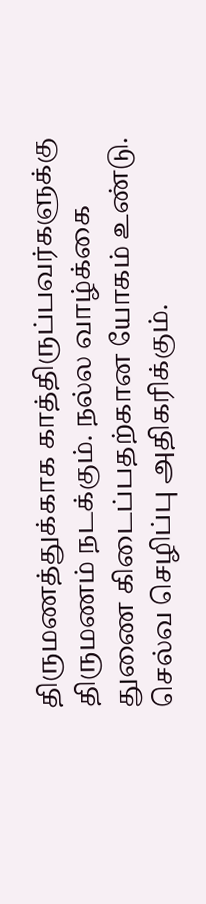திருமணத்துக்காக காத்திருப்பவர்களுக்கு திருமணம் நடக்கும். நல்ல வாழ்க்கை துணை கிடைப்பதற்கான யோகம் உண்டு. செல்வ செழிப்பு அதிகரிக்கும்.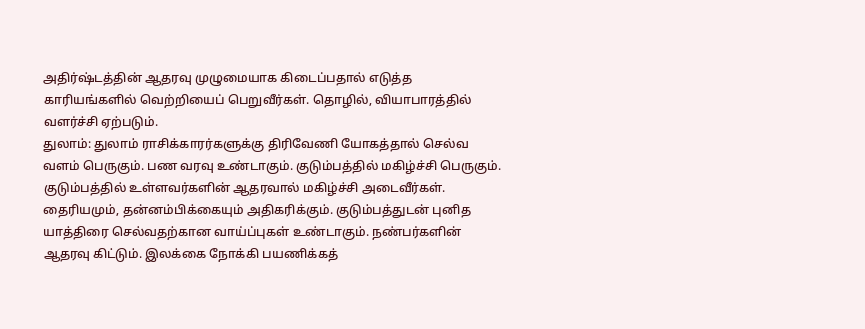அதிர்ஷ்டத்தின் ஆதரவு முழுமையாக கிடைப்பதால் எடுத்த காரியங்களில் வெற்றியைப் பெறுவீர்கள். தொழில், வியாபாரத்தில் வளர்ச்சி ஏற்படும்.
துலாம்: துலாம் ராசிக்காரர்களுக்கு திரிவேணி யோகத்தால் செல்வ வளம் பெருகும். பண வரவு உண்டாகும். குடும்பத்தில் மகிழ்ச்சி பெருகும். குடும்பத்தில் உள்ளவர்களின் ஆதரவால் மகிழ்ச்சி அடைவீர்கள். தைரியமும், தன்னம்பிக்கையும் அதிகரிக்கும். குடும்பத்துடன் புனித யாத்திரை செல்வதற்கான வாய்ப்புகள் உண்டாகும். நண்பர்களின் ஆதரவு கிட்டும். இலக்கை நோக்கி பயணிக்கத்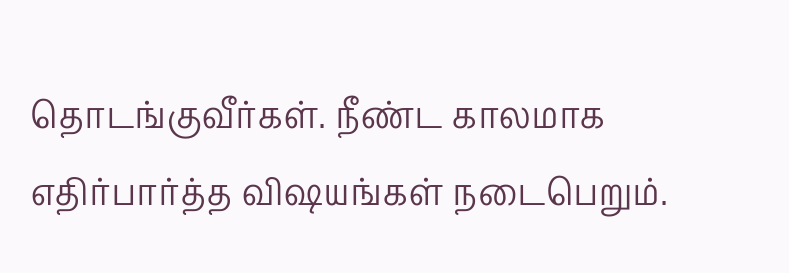தொடங்குவீர்கள். நீண்ட காலமாக எதிர்பார்த்த விஷயங்கள் நடைபெறும்.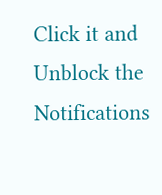Click it and Unblock the Notifications